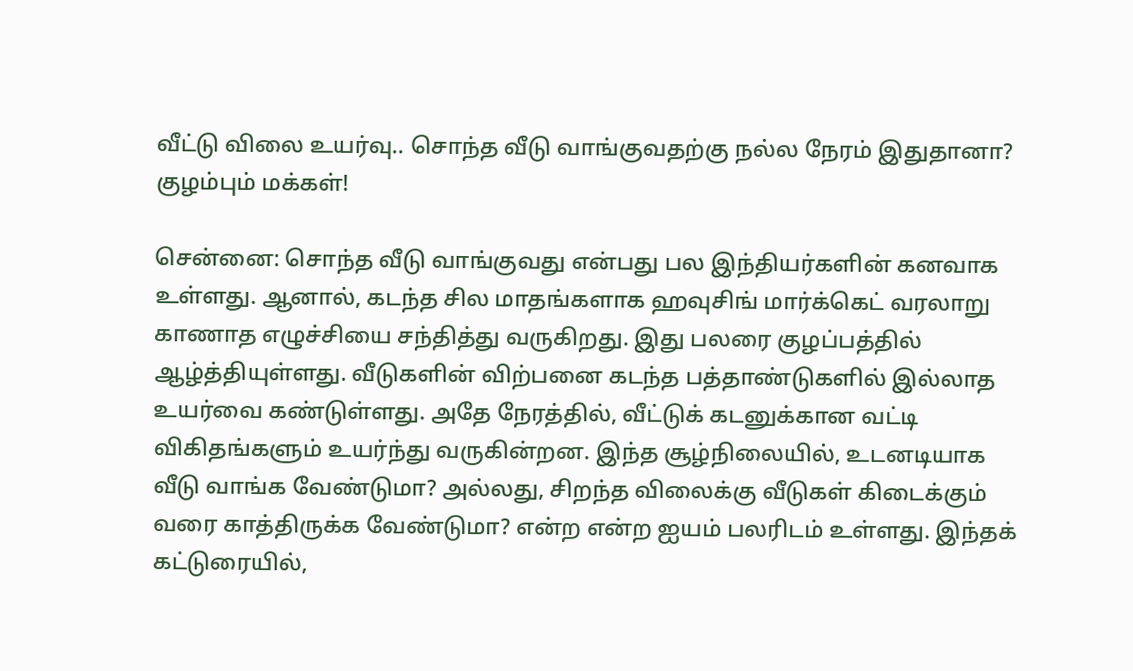வீட்டு விலை உயர்வு.. சொந்த வீடு வாங்குவதற்கு நல்ல நேரம் இதுதானா? குழம்பும் மக்கள்!

சென்னை: சொந்த வீடு வாங்குவது என்பது பல இந்தியர்களின் கனவாக உள்ளது. ஆனால், கடந்த சில மாதங்களாக ஹவுசிங் மார்க்கெட் வரலாறு காணாத எழுச்சியை சந்தித்து வருகிறது. இது பலரை குழப்பத்தில் ஆழ்த்தியுள்ளது. வீடுகளின் விற்பனை கடந்த பத்தாண்டுகளில் இல்லாத உயர்வை கண்டுள்ளது. அதே நேரத்தில், வீட்டுக் கடனுக்கான வட்டி விகிதங்களும் உயர்ந்து வருகின்றன. இந்த சூழ்நிலையில், உடனடியாக வீடு வாங்க வேண்டுமா? அல்லது, சிறந்த விலைக்கு வீடுகள் கிடைக்கும் வரை காத்திருக்க வேண்டுமா? என்ற என்ற ஐயம் பலரிடம் உள்ளது. இந்தக் கட்டுரையில்,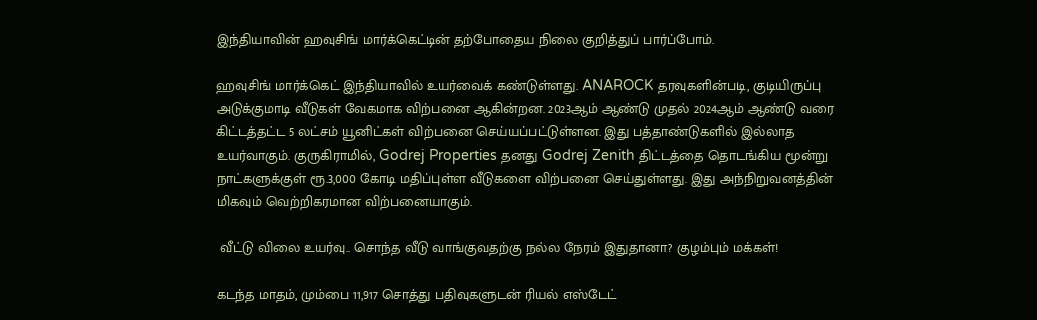இந்தியாவின் ஹவுசிங் மார்க்கெட்டின் தற்போதைய நிலை குறித்துப் பார்ப்போம்.

ஹவுசிங் மார்க்கெட் இந்தியாவில் உயர்வைக் கண்டுள்ளது. ANAROCK தரவுகளின்படி, குடியிருப்பு அடுக்குமாடி வீடுகள் வேகமாக விற்பனை ஆகின்றன. 2023ஆம் ஆண்டு முதல் 2024ஆம் ஆண்டு வரை கிட்டத்தட்ட 5 லட்சம் யூனிட்கள் விற்பனை செய்யப்பட்டுள்ளன. இது பத்தாண்டுகளில் இல்லாத உயர்வாகும். குருகிராமில், Godrej Properties தனது Godrej Zenith திட்டத்தை தொடங்கிய மூன்று நாட்களுக்குள் ரூ.3,000 கோடி மதிப்புள்ள வீடுகளை விற்பனை செய்துள்ளது. இது அந்நிறுவனத்தின் மிகவும் வெற்றிகரமான விற்பனையாகும்.

 வீட்டு விலை உயர்வு.. சொந்த வீடு வாங்குவதற்கு நல்ல நேரம் இதுதானா? குழம்பும் மக்கள்!

கடந்த மாதம், மும்பை 11,917 சொத்து பதிவுகளுடன் ரியல் எஸ்டேட்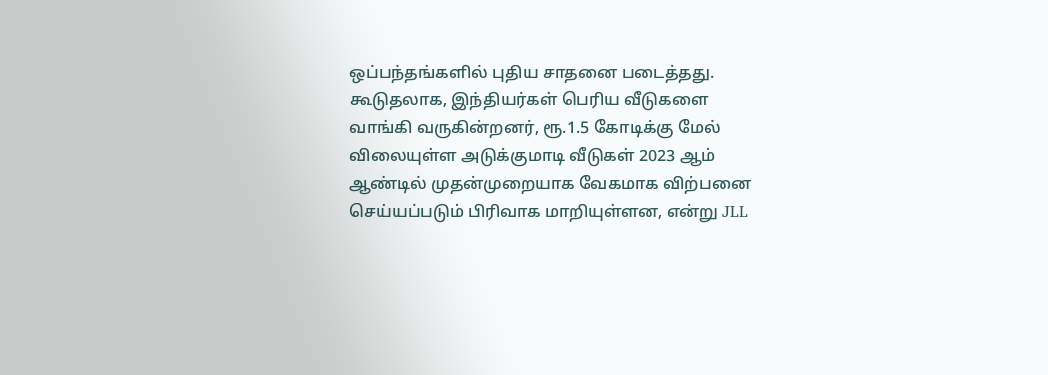ஒப்பந்தங்களில் புதிய சாதனை படைத்தது. கூடுதலாக, இந்தியர்கள் பெரிய வீடுகளை வாங்கி வருகின்றனர், ரூ.1.5 கோடிக்கு மேல் விலையுள்ள அடுக்குமாடி வீடுகள் 2023 ஆம் ஆண்டில் முதன்முறையாக வேகமாக விற்பனை செய்யப்படும் பிரிவாக மாறியுள்ளன, என்று JLL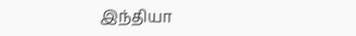இந்தியா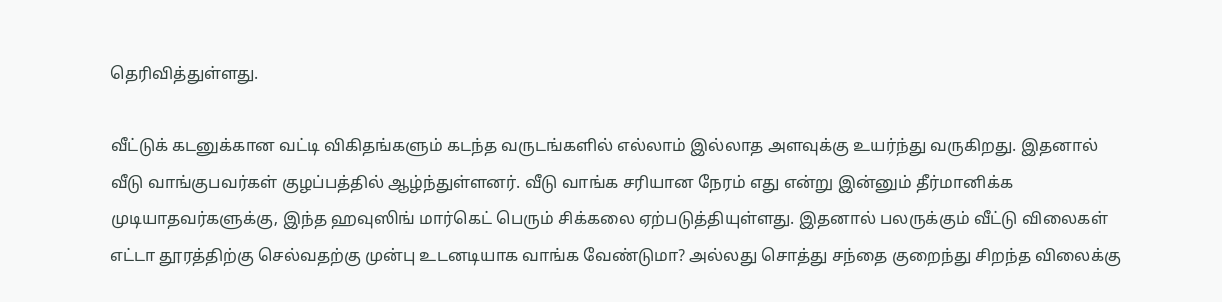தெரிவித்துள்ளது.

வீட்டுக் கடனுக்கான வட்டி விகிதங்களும் கடந்த வருடங்களில் எல்லாம் இல்லாத அளவுக்கு உயர்ந்து வருகிறது. இதனால் வீடு வாங்குபவர்கள் குழப்பத்தில் ஆழ்ந்துள்ளனர். வீடு வாங்க சரியான நேரம் எது என்று இன்னும் தீர்மானிக்க முடியாதவர்களுக்கு, இந்த ஹவுஸிங் மார்கெட் பெரும் சிக்கலை ஏற்படுத்தியுள்ளது. இதனால் பலருக்கும் வீட்டு விலைகள் எட்டா தூரத்திற்கு செல்வதற்கு முன்பு உடனடியாக வாங்க வேண்டுமா? அல்லது சொத்து சந்தை குறைந்து சிறந்த விலைக்கு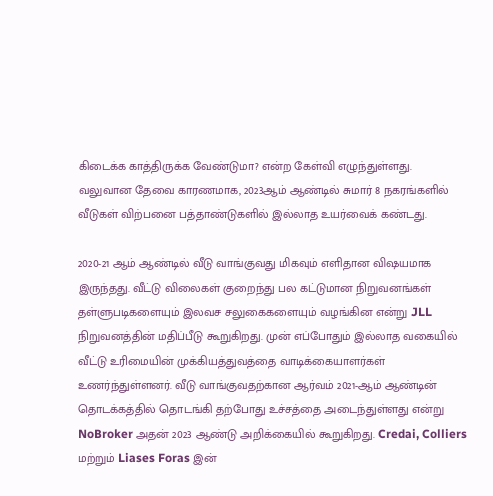கிடைக்க காத்திருக்க வேண்டுமா? என்ற கேள்வி எழுந்துள்ளது. வலுவான தேவை காரணமாக, 2023ஆம் ஆண்டில் சுமார் 8 நகரங்களில் வீடுகள் விற்பனை பத்தாண்டுகளில் இல்லாத உயர்வைக் கண்டது.

2020-21 ஆம் ஆண்டில் வீடு வாங்குவது மிகவும் எளிதான விஷயமாக இருந்தது. வீட்டு விலைகள் குறைந்து பல கட்டுமான நிறுவனங்கள் தள்ளுபடிகளையும் இலவச சலுகைகளையும் வழங்கின என்று JLL நிறுவனத்தின் மதிப்பீடு கூறுகிறது. முன் எப்போதும் இல்லாத வகையில் வீட்டு உரிமையின் முக்கியத்துவத்தை வாடிக்கையாளர்கள் உணர்ந்துள்ளனர். வீடு வாங்குவதற்கான ஆர்வம் 2021-ஆம் ஆண்டின் தொடக்கத்தில் தொடங்கி தற்போது உச்சத்தை அடைந்துள்ளது என்று NoBroker அதன் 2023 ஆண்டு அறிக்கையில் கூறுகிறது. Credai, Colliers மற்றும் Liases Foras இன்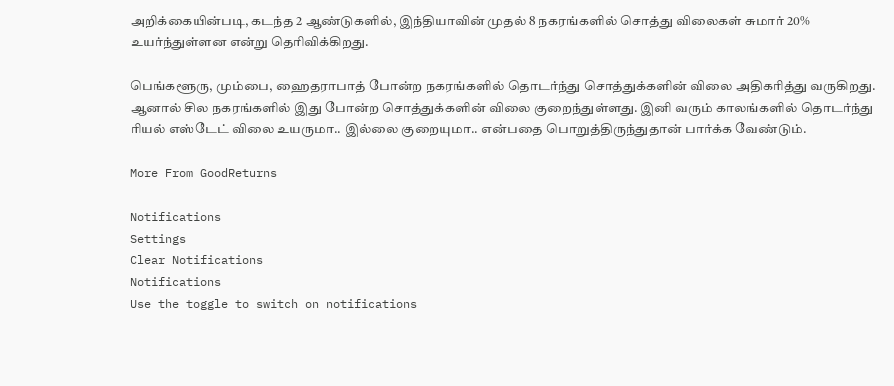அறிக்கையின்படி, கடந்த 2 ஆண்டுகளில், இந்தியாவின் முதல் 8 நகரங்களில் சொத்து விலைகள் சுமார் 20% உயர்ந்துள்ளன என்று தெரிவிக்கிறது.

பெங்களூரு, மும்பை, ஹைதராபாத் போன்ற நகரங்களில் தொடர்ந்து சொத்துக்களின் விலை அதிகரித்து வருகிறது. ஆனால் சில நகரங்களில் இது போன்ற சொத்துக்களின் விலை குறைந்துள்ளது. இனி வரும் காலங்களில் தொடர்ந்து ரியல் எஸ்டேட் விலை உயருமா.. இல்லை குறையுமா.. என்பதை பொறுத்திருந்துதான் பார்க்க வேண்டும்.

More From GoodReturns

Notifications
Settings
Clear Notifications
Notifications
Use the toggle to switch on notifications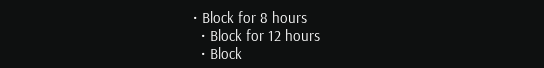• Block for 8 hours
  • Block for 12 hours
  • Block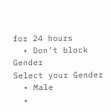for 24 hours
  • Don't block
Gender
Select your Gender
  • Male
  •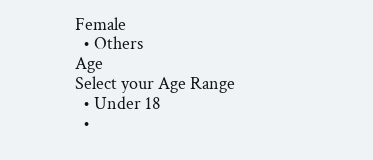Female
  • Others
Age
Select your Age Range
  • Under 18
  •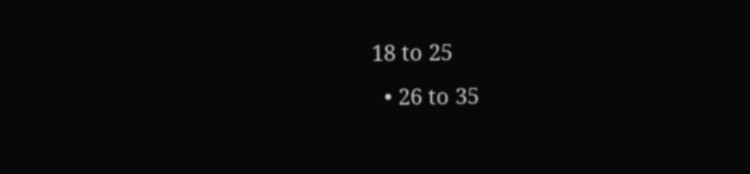18 to 25
  • 26 to 35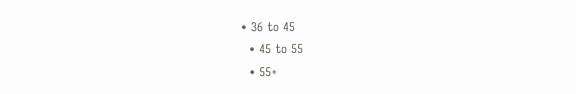• 36 to 45
  • 45 to 55
  • 55+